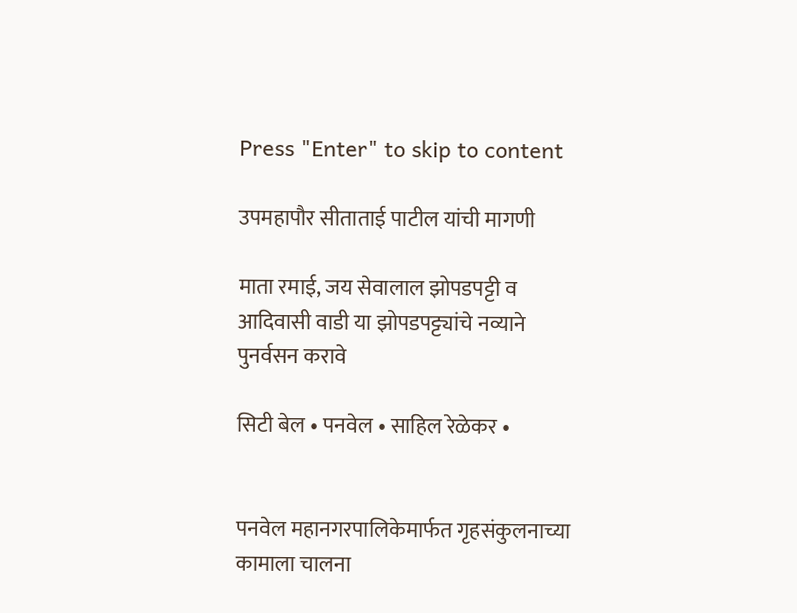Press "Enter" to skip to content

उपमहापौर सीताताई पाटील यांची मागणी

माता रमाई, जय सेवालाल झोपडपट्टी व आदिवासी वाडी या झोपडपट्ट्यांचे नव्याने पुनर्वसन करावे

सिटी बेल • पनवेल • साहिल रेळेकर •


पनवेल महानगरपालिकेमार्फत गृहसंकुलनाच्या कामाला चालना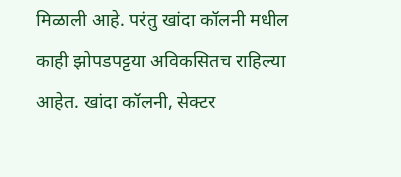मिळाली आहे. परंतु खांदा कॉलनी मधील काही झोपडपट्टया अविकसितच राहिल्या आहेत. खांदा कॉलनी, सेक्टर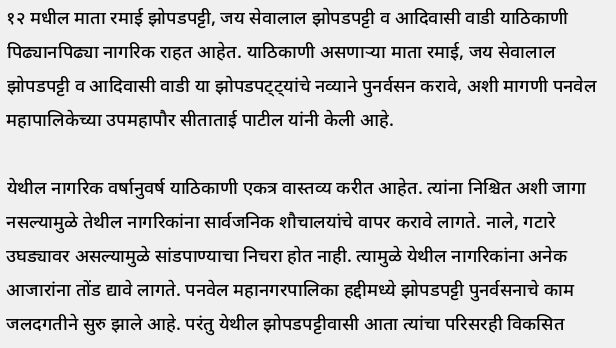१२ मधील माता रमाई झोपडपट्टी, जय सेवालाल झोपडपट्टी व आदिवासी वाडी याठिकाणी पिढ्यानपिढ्या नागरिक राहत आहेत. याठिकाणी असणाऱ्या माता रमाई, जय सेवालाल झोपडपट्टी व आदिवासी वाडी या झोपडपट्ट्यांचे नव्याने पुनर्वसन करावे, अशी मागणी पनवेल महापालिकेच्या उपमहापौर सीताताई पाटील यांनी केली आहे.

येथील नागरिक वर्षानुवर्ष याठिकाणी एकत्र वास्तव्य करीत आहेत. त्यांना निश्चित अशी जागा नसल्यामुळे तेथील नागरिकांना सार्वजनिक शौचालयांचे वापर करावे लागते. नाले, गटारे उघड्यावर असल्यामुळे सांडपाण्याचा निचरा होत नाही. त्यामुळे येथील नागरिकांना अनेक आजारांना तोंड द्यावे लागते. पनवेल महानगरपालिका हद्दीमध्ये झोपडपट्टी पुनर्वसनाचे काम जलदगतीने सुरु झाले आहे. परंतु येथील झोपडपट्टीवासी आता त्यांचा परिसरही विकसित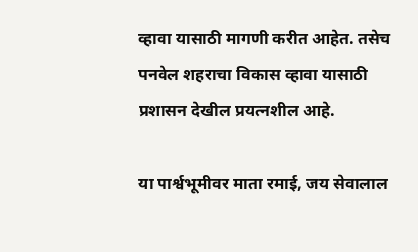व्हावा यासाठी मागणी करीत आहेत. तसेच पनवेल शहराचा विकास व्हावा यासाठी प्रशासन देखील प्रयत्नशील आहे.

या पार्श्वभूमीवर माता रमाई, जय सेवालाल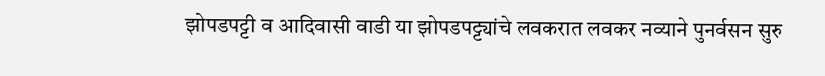झोपडपट्टी व आदिवासी वाडी या झोपडपट्ट्यांचे लवकरात लवकर नव्याने पुनर्वसन सुरु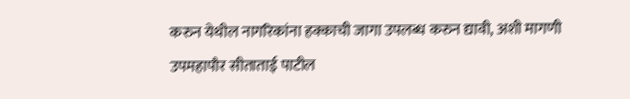करुन येथील नागरिकांना हक्काची जागा उपलब्ध करुन द्यावी, अशी मागणी उपमहापौर सीताताई पाटील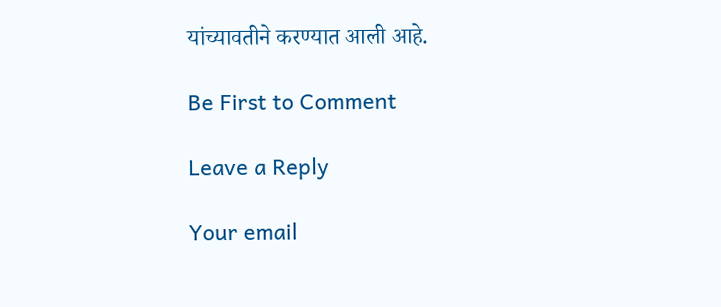यांच्यावतीने करण्यात आली आहे.

Be First to Comment

Leave a Reply

Your email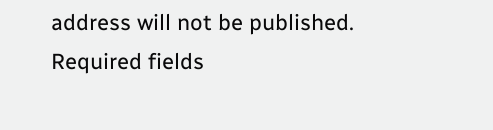address will not be published. Required fields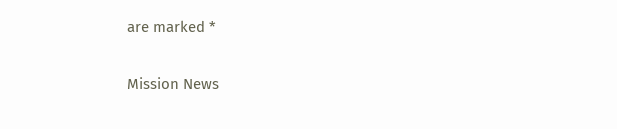are marked *

Mission News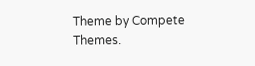Theme by Compete Themes.